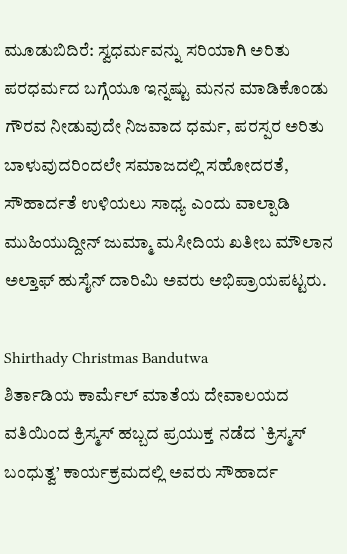ಮೂಡುಬಿದಿರೆ: ಸ್ವಧರ್ಮವನ್ನು ಸರಿಯಾಗಿ ಅರಿತು ಪರಧರ್ಮದ ಬಗ್ಗೆಯೂ ಇನ್ನಷ್ಟು ಮನನ ಮಾಡಿಕೊಂಡು ಗೌರವ ನೀಡುವುದೇ ನಿಜವಾದ ಧರ್ಮ, ಪರಸ್ಪರ ಅರಿತು ಬಾಳುವುದರಿಂದಲೇ ಸಮಾಜದಲ್ಲಿ ಸಹೋದರತೆ, ಸೌಹಾರ್ದತೆ ಉಳಿಯಲು ಸಾಧ್ಯ ಎಂದು ವಾಲ್ಪಾಡಿ ಮುಹಿಯುದ್ದೀನ್ ಜುಮ್ಮಾ ಮಸೀದಿಯ ಖತೀಬ ಮೌಲಾನ ಅಲ್ತಾಫ್ ಹುಸೈನ್ ದಾರಿಮಿ ಅವರು ಅಭಿಪ್ರಾಯಪಟ್ಟರು.

Shirthady Christmas Bandutwa
ಶಿರ್ತಾಡಿಯ ಕಾರ್ಮೆಲ್ ಮಾತೆಯ ದೇವಾಲಯದ ವತಿಯಿಂದ ಕ್ರಿಸ್ಮಸ್ ಹಬ್ಬದ ಪ್ರಯುಕ್ತ ನಡೆದ `ಕ್ರಿಸ್ಮಸ್ ಬಂಧುತ್ವ’ ಕಾರ್ಯಕ್ರಮದಲ್ಲಿ ಅವರು ಸೌಹಾರ್ದ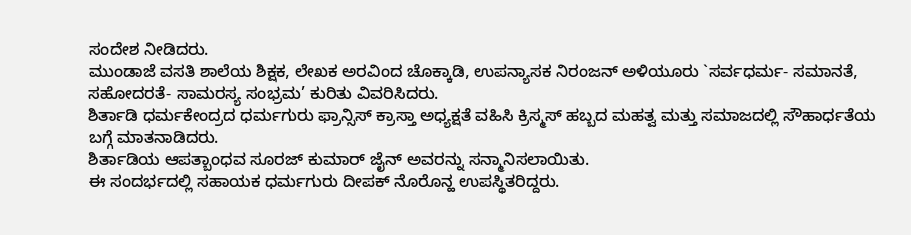ಸಂದೇಶ ನೀಡಿದರು.
ಮುಂಡಾಜೆ ವಸತಿ ಶಾಲೆಯ ಶಿಕ್ಷಕ, ಲೇಖಕ ಅರವಿಂದ ಚೊಕ್ಕಾಡಿ, ಉಪನ್ಯಾಸಕ ನಿರಂಜನ್ ಅಳಿಯೂರು `ಸರ್ವಧರ್ಮ- ಸಮಾನತೆ, ಸಹೋದರತೆ- ಸಾಮರಸ್ಯ ಸಂಭ್ರಮ’ ಕುರಿತು ವಿವರಿಸಿದರು.
ಶಿರ್ತಾಡಿ ಧರ್ಮಕೇಂದ್ರದ ಧರ್ಮಗುರು ಫ್ರಾನ್ಸಿಸ್ ಕ್ರಾಸ್ತಾ ಅಧ್ಯಕ್ಷತೆ ವಹಿಸಿ ಕ್ರಿಸ್ಮಸ್ ಹಬ್ಬದ ಮಹತ್ವ ಮತ್ತು ಸಮಾಜದಲ್ಲಿ ಸೌಹಾರ್ಧತೆಯ ಬಗ್ಗೆ ಮಾತನಾಡಿದರು.
ಶಿರ್ತಾಡಿಯ ಆಪತ್ಬಾಂಧವ ಸೂರಜ್ ಕುಮಾರ್ ಜೈನ್ ಅವರನ್ನು ಸನ್ಮಾನಿಸಲಾಯಿತು.
ಈ ಸಂದರ್ಭದಲ್ಲಿ ಸಹಾಯಕ ಧರ್ಮಗುರು ದೀಪಕ್ ನೊರೊನ್ಹ ಉಪಸ್ಥಿತರಿದ್ದರು.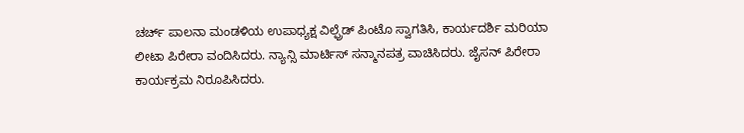ಚರ್ಚ್ ಪಾಲನಾ ಮಂಡಳಿಯ ಉಪಾಧ್ಯಕ್ಷ ವಿಲ್ಫ್ರೆಡ್ ಪಿಂಟೊ ಸ್ವಾಗತಿಸಿ, ಕಾರ್ಯದರ್ಶಿ ಮರಿಯಾ ಲೀಟಾ ಪಿರೇರಾ ವಂದಿಸಿದರು. ನ್ಯಾನ್ಸಿ ಮಾರ್ಟಿಸ್ ಸನ್ಮಾನಪತ್ರ ವಾಚಿಸಿದರು. ಜೈಸನ್ ಪಿರೇರಾ ಕಾರ್ಯಕ್ರಮ ನಿರೂಪಿಸಿದರು.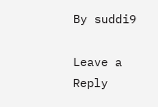By suddi9

Leave a Reply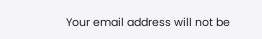Your email address will not be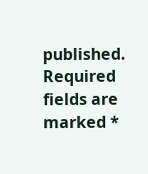published. Required fields are marked *